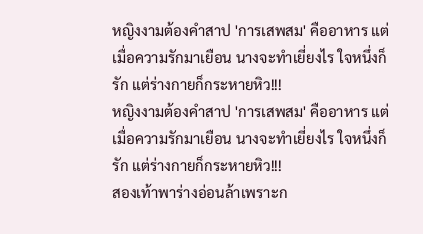หญิงงามต้องคำสาป 'การเสพสม' คืออาหาร แต่เมื่อความรักมาเยือน นางจะทำเยี่ยงไร ใจหนึ่งก็รัก แต่ร่างกายก็กระหายหิว!!!
หญิงงามต้องคำสาป 'การเสพสม' คืออาหาร แต่เมื่อความรักมาเยือน นางจะทำเยี่ยงไร ใจหนึ่งก็รัก แต่ร่างกายก็กระหายหิว!!!
สองเท้าพาร่างอ่อนล้าเพราะก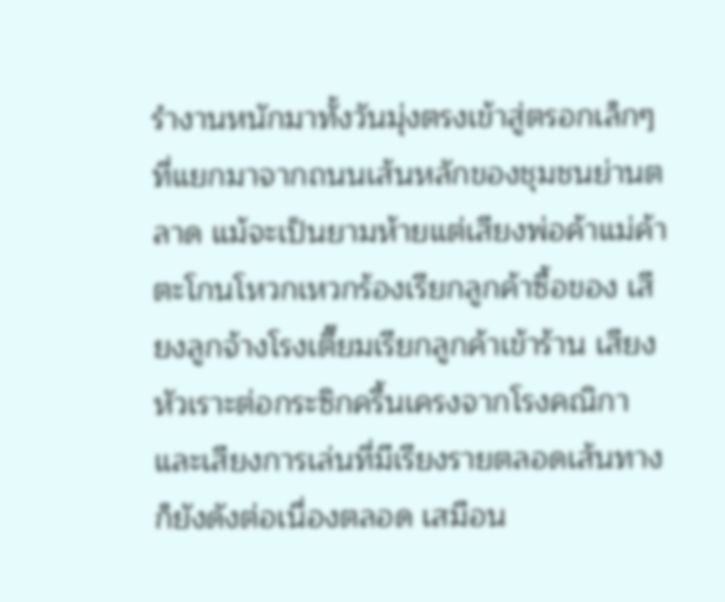รำงานหนักมาทั้งวันมุ่งตรงเข้าสู่ตรอกเล็กๆ ที่แยกมาจากถนนเส้นหลักของชุมชนย่านตลาด แม้จะเป็นยามห้ายแต่เสียงพ่อค้าแม่ค้าตะโกนโหวกเหวกร้องเรียกลูกค้าซื้อของ เสียงลูกจ้างโรงเตี๊ยมเรียกลูกค้าเข้าร้าน เสียงหัวเราะต่อกระซิกครื้นเครงจากโรงคณิกา และเสียงการเล่นที่มีเรียงรายตลอดเส้นทางก็ยังดังต่อเนื่องตลอด เสมือน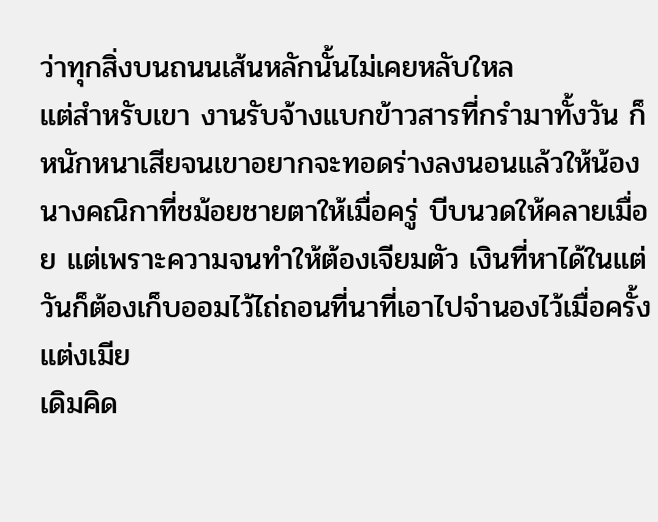ว่าทุกสิ่งบนถนนเส้นหลักนั้นไม่เคยหลับใหล
แต่สำหรับเขา งานรับจ้างแบกข้าวสารที่กรำมาทั้งวัน ก็หนักหนาเสียจนเขาอยากจะทอดร่างลงนอนแล้วให้น้องนางคณิกาที่ชม้อยชายตาให้เมื่อครู่ บีบนวดให้คลายเมื่อย แต่เพราะความจนทำให้ต้องเจียมตัว เงินที่หาได้ในแต่วันก็ต้องเก็บออมไว้ไถ่ถอนที่นาที่เอาไปจำนองไว้เมื่อครั้งแต่งเมีย
เดิมคิด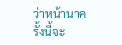ว่าหน้านาครั้งนี้จะ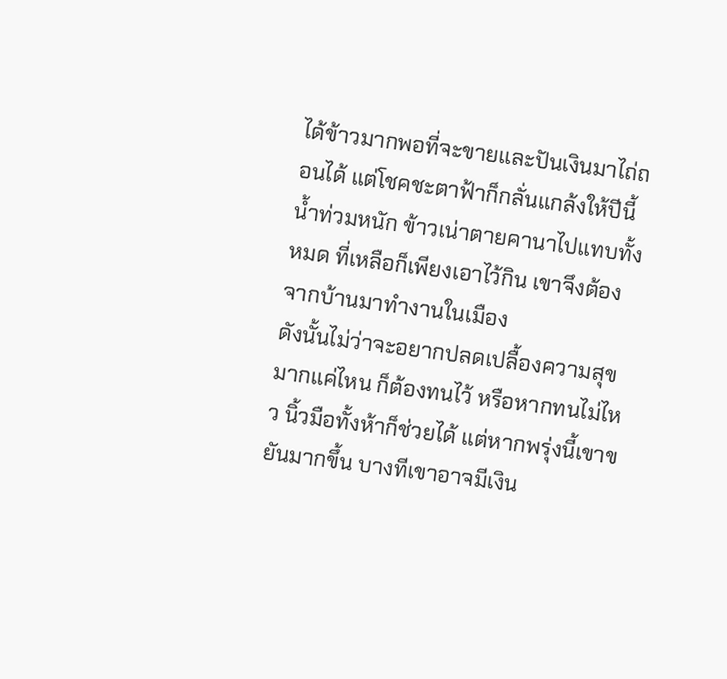ได้ข้าวมากพอที่จะขายและปันเงินมาไถ่ถอนได้ แต่โชคชะตาฟ้าก็กลั่นแกล้งให้ปีนี้น้ำท่วมหนัก ข้าวเน่าตายคานาไปแทบทั้งหมด ที่เหลือก็เพียงเอาไว้กิน เขาจึงต้องจากบ้านมาทำงานในเมือง
ดังนั้นไม่ว่าจะอยากปลดเปลื้องความสุขมากแค่ไหน ก็ต้องทนไว้ หรือหากทนไม่ไหว นิ้วมือทั้งห้าก็ช่วยได้ แต่หากพรุ่งนี้เขาขยันมากขึ้น บางทีเขาอาจมีเงิน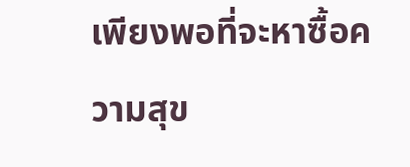เพียงพอที่จะหาซื้อความสุข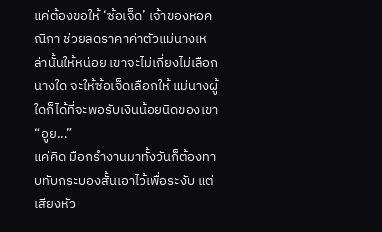แค่ต้องขอให้ ‘ซ้อเจ็ด’ เจ้าของหอคณิกา ช่วยลดราคาค่าตัวแม่นางเหล่านั้นให้หน่อย เขาจะไม่เกี่ยงไม่เลือกนางใด จะให้ซ้อเจ็ดเลือกให้ แม่นางผู้ใดก็ได้ที่จะพอรับเงินน้อยนิดของเขา
“อูย...”
แค่คิด มือกรำงานมาทั้งวันก็ต้องทาบทับกระบองสั้นเอาไว้เพื่อระงับ แต่เสียงหัว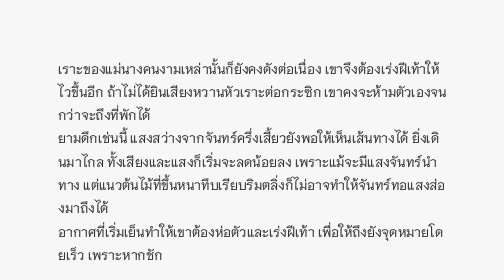เราะของแม่นางคนงามเหล่านั้นก็ยังคงดังต่อเนื่อง เขาจึงต้องเร่งฝีเท้าให้ไวขึ้นอีก ถ้าไม่ได้ยินเสียงหวานหัวเราะต่อกระซิก เขาคงจะห้ามตัวเองจนกว่าจะถึงที่พักได้
ยามดึกเช่นนี้ แสงสว่างจากจันทร์ครึ่งเสี้ยวยังพอให้เห็นเส้นทางได้ ยิ่งเดินมาไกล ทั้งเสียงและแสงก็เริ่มจะลดน้อยลง เพราะแม้จะมีแสงจันทร์นำทาง แต่แนวต้นไม้ที่ขึ้นหนาทึบเรียบริมตลิ่งก็ไม่อาจทำให้จันทร์ทอแสงส่องมาถึงได้
อากาศที่เริ่มเย็นทำให้เขาต้องห่อตัวและเร่งฝีเท้า เพื่อให้ถึงยังจุดหมายโดยเร็ว เพราะหากชัก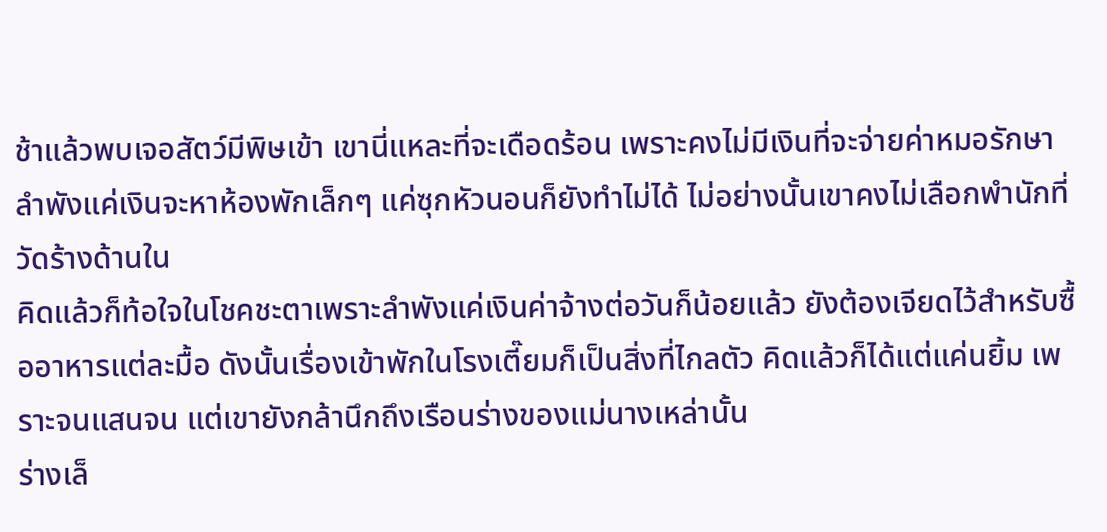ช้าแล้วพบเจอสัตว์มีพิษเข้า เขานี่แหละที่จะเดือดร้อน เพราะคงไม่มีเงินที่จะจ่ายค่าหมอรักษา ลำพังแค่เงินจะหาห้องพักเล็กๆ แค่ซุกหัวนอนก็ยังทำไม่ได้ ไม่อย่างนั้นเขาคงไม่เลือกพำนักที่วัดร้างด้านใน
คิดแล้วก็ท้อใจในโชคชะตาเพราะลำพังแค่เงินค่าจ้างต่อวันก็น้อยแล้ว ยังต้องเจียดไว้สำหรับซื้ออาหารแต่ละมื้อ ดังนั้นเรื่องเข้าพักในโรงเตี๊ยมก็เป็นสิ่งที่ไกลตัว คิดแล้วก็ได้แต่แค่นยิ้ม เพราะจนแสนจน แต่เขายังกล้านึกถึงเรือนร่างของแม่นางเหล่านั้น
ร่างเล็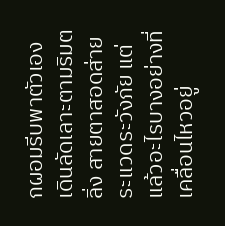กผอมรีบพาตัวเองเดินลัดเลาะตามริมตลิ่ง สายตาสอดส่ายระแวดระวังภัย แต่แล้วอะไรบางอย่างที่เคลื่อนไหวอยู่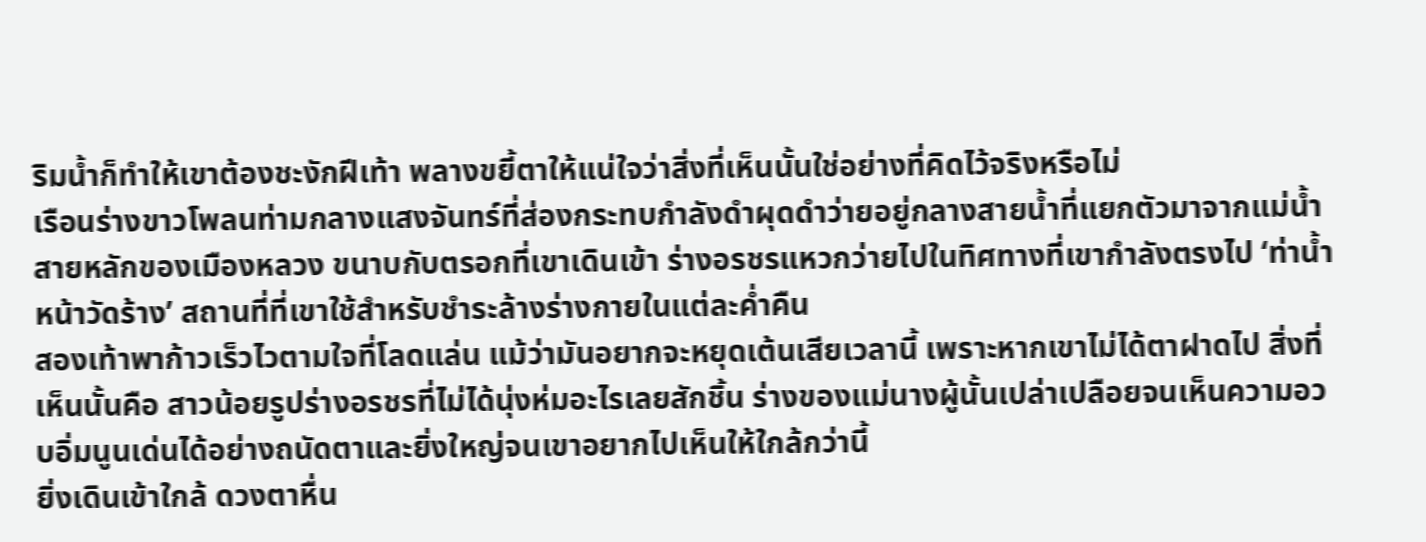ริมน้ำก็ทำให้เขาต้องชะงักฝีเท้า พลางขยี้ตาให้แน่ใจว่าสิ่งที่เห็นนั้นใช่อย่างที่คิดไว้จริงหรือไม่
เรือนร่างขาวโพลนท่ามกลางแสงจันทร์ที่ส่องกระทบกำลังดำผุดดำว่ายอยู่กลางสายน้ำที่แยกตัวมาจากแม่น้ำสายหลักของเมืองหลวง ขนาบกับตรอกที่เขาเดินเข้า ร่างอรชรแหวกว่ายไปในทิศทางที่เขากำลังตรงไป ‘ท่าน้ำหน้าวัดร้าง’ สถานที่ที่เขาใช้สำหรับชำระล้างร่างกายในแต่ละค่ำคืน
สองเท้าพาก้าวเร็วไวตามใจที่โลดแล่น แม้ว่ามันอยากจะหยุดเต้นเสียเวลานี้ เพราะหากเขาไม่ได้ตาฝาดไป สิ่งที่เห็นนั้นคือ สาวน้อยรูปร่างอรชรที่ไม่ได้นุ่งห่มอะไรเลยสักชิ้น ร่างของแม่นางผู้นั้นเปล่าเปลือยจนเห็นความอวบอิ่มนูนเด่นได้อย่างถนัดตาและยิ่งใหญ่จนเขาอยากไปเห็นให้ใกล้กว่านี้
ยิ่งเดินเข้าใกล้ ดวงตาหื่น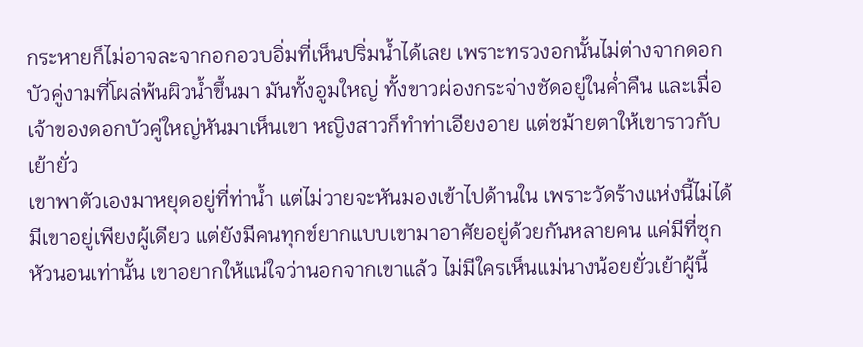กระหายก็ไม่อาจละจากอกอวบอิ่มที่เห็นปริ่มน้ำได้เลย เพราะทรวงอกนั้นไม่ต่างจากดอกบัวคู่งามที่โผล่พ้นผิวน้ำขึ้นมา มันทั้งอูมใหญ่ ทั้งขาวผ่องกระจ่างชัดอยู่ในค่ำคืน และเมื่อเจ้าของดอกบัวคู่ใหญ่หันมาเห็นเขา หญิงสาวก็ทำท่าเอียงอาย แต่ชม้ายตาให้เขาราวกับเย้ายั่ว
เขาพาตัวเองมาหยุดอยู่ที่ท่าน้ำ แต่ไม่วายจะหันมองเข้าไปด้านใน เพราะวัดร้างแห่งนี้ไม่ได้มีเขาอยู่เพียงผู้เดียว แต่ยังมีคนทุกข์ยากแบบเขามาอาศัยอยู่ด้วยกันหลายคน แค่มีที่ซุกหัวนอนเท่านั้น เขาอยากให้แน่ใจว่านอกจากเขาแล้ว ไม่มีใครเห็นแม่นางน้อยยั่วเย้าผู้นี้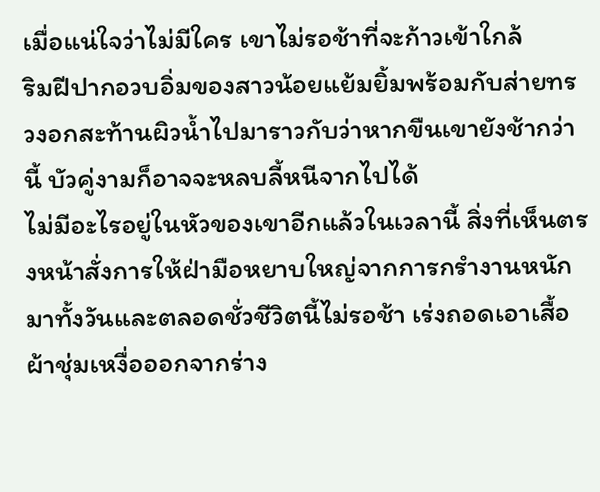เมื่อแน่ใจว่าไม่มีใคร เขาไม่รอช้าที่จะก้าวเข้าใกล้
ริมฝีปากอวบอิ่มของสาวน้อยแย้มยิ้มพร้อมกับส่ายทรวงอกสะท้านผิวน้ำไปมาราวกับว่าหากขืนเขายังช้ากว่านี้ บัวคู่งามก็อาจจะหลบลี้หนีจากไปได้
ไม่มีอะไรอยู่ในหัวของเขาอีกแล้วในเวลานี้ สิ่งที่เห็นตรงหน้าสั่งการให้ฝ่ามือหยาบใหญ่จากการกรำงานหนักมาทั้งวันและตลอดชั่วชีวิตนี้ไม่รอช้า เร่งถอดเอาเสื้อผ้าชุ่มเหงื่อออกจากร่าง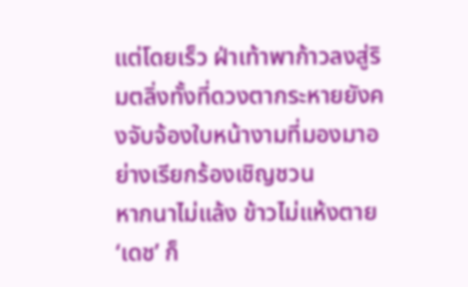แต่โดยเร็ว ฝ่าเท้าพาก้าวลงสู่ริมตลิ่งทั้งที่ดวงตากระหายยังคงจับจ้องใบหน้างามที่มองมาอย่างเรียกร้องเชิญชวน
หากนาไม่แล้ง ข้าวไม่แห้งตาย ‘เดช’ ก็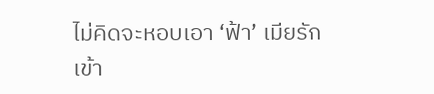ไม่คิดจะหอบเอา ‘ฟ้า’ เมียรักเข้า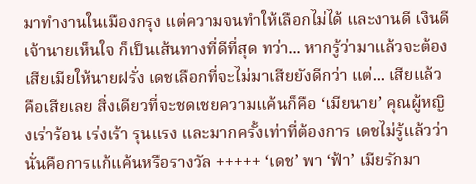มาทำงานในเมืองกรุง แต่ความจนทำให้เลือกไม่ได้ และงานดี เงินดี เจ้านายเห็นใจ ก็เป็นเส้นทางที่ดีที่สุด ทว่า... หากรู้ว่ามาแล้วจะต้องเสียเมียให้นายฝรั่ง เดชเลือกที่จะไม่มาเสียยังดีกว่า แต่... เสียแล้วคือเสียเลย สิ่งเดียวที่จะชดเชยความแค้นก็คือ ‘เมียนาย’ คุณผู้หญิงเร่าร้อน เร่งเร้า รุนแรง และมากครั้งเท่าที่ต้องการ เดชไม่รู้แล้วว่านั่นคือการแก้แค้นหรือรางวัล +++++ ‘เดช’ พา ‘ฟ้า’ เมียรักมา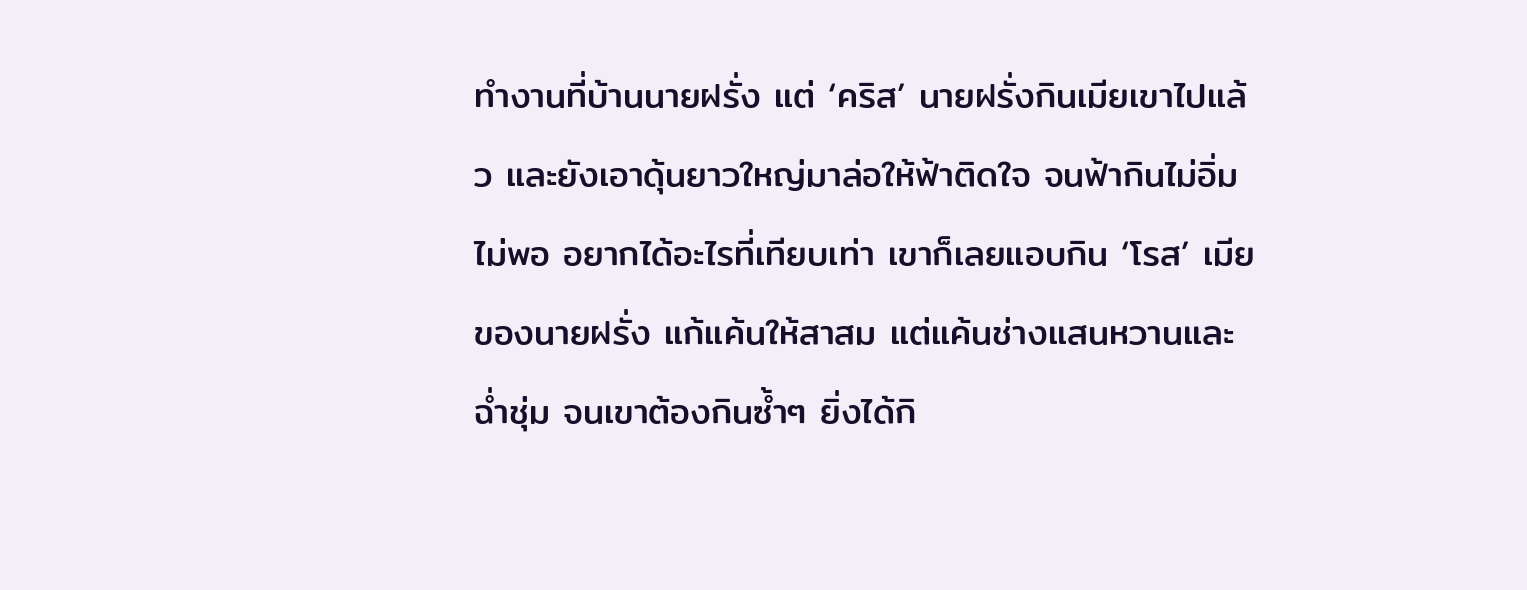ทำงานที่บ้านนายฝรั่ง แต่ ‘คริส’ นายฝรั่งกินเมียเขาไปแล้ว และยังเอาดุ้นยาวใหญ่มาล่อให้ฟ้าติดใจ จนฟ้ากินไม่อิ่มไม่พอ อยากได้อะไรที่เทียบเท่า เขาก็เลยแอบกิน ‘โรส’ เมียของนายฝรั่ง แก้แค้นให้สาสม แต่แค้นช่างแสนหวานและฉ่ำชุ่ม จนเขาต้องกินซ้ำๆ ยิ่งได้กิ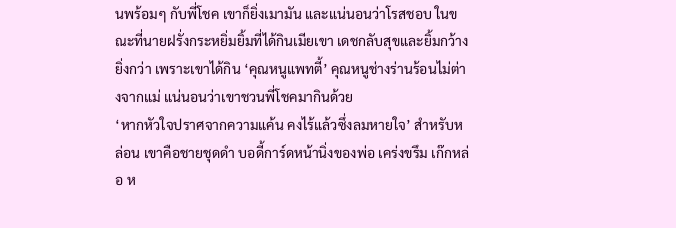นพร้อมๆ กับพี่โชค เขาก็ยิ่งเมามัน และแน่นอนว่าโรสชอบ ในขณะที่นายฝรั่งกระหยิ่มยิ้มที่ได้กินเมียเขา เดชกลับสุขและยิ้มกว้างยิ่งกว่า เพราะเขาได้กิน ‘คุณหนูแพทตี้’ คุณหนูช่างร่านร้อนไม่ต่างจากแม่ แน่นอนว่าเขาชวนพี่โชคมากินด้วย
‘หากหัวใจปราศจากความแค้น คงไร้แล้วซึ่งลมหายใจ’ สำหรับหล่อน เขาคือชายชุดดำ บอดี้การ์ดหน้านิ่งของพ่อ เคร่งขรึม เก๊กหล่อ ห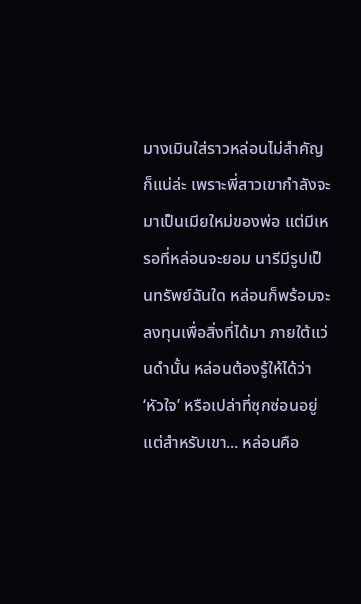มางเมินใส่ราวหล่อนไม่สำคัญ ก็แน่ล่ะ เพราะพี่สาวเขากำลังจะมาเป็นเมียใหม่ของพ่อ แต่มีเหรอที่หล่อนจะยอม นารีมีรูปเป็นทรัพย์ฉันใด หล่อนก็พร้อมจะลงทุนเพื่อสิ่งที่ได้มา ภายใต้แว่นดำนั้น หล่อนต้องรู้ให้ได้ว่า ‘หัวใจ’ หรือเปล่าที่ซุกซ่อนอยู่ แต่สำหรับเขา... หล่อนคือ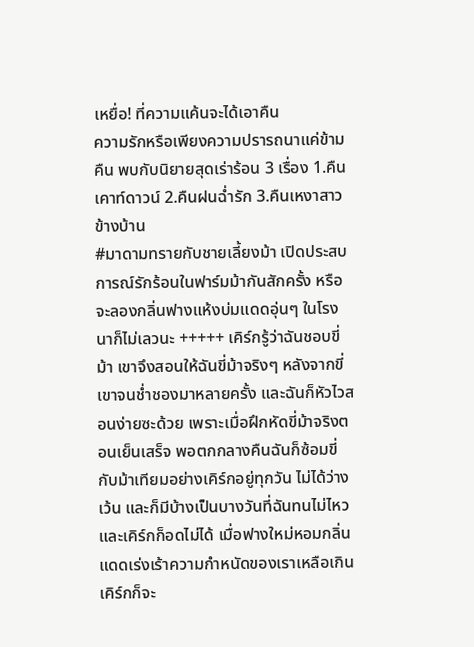เหยื่อ! ที่ความแค้นจะได้เอาคืน
ความรักหรือเพียงความปรารถนาแค่ข้ามคืน พบกับนิยายสุดเร่าร้อน 3 เรื่อง 1.คืนเคาท์ดาวน์ 2.คืนฝนฉ่ำรัก 3.คืนเหงาสาวข้างบ้าน
#มาดามทรายกับชายเลี้ยงม้า เปิดประสบการณ์รักร้อนในฟาร์มม้ากันสักครั้ง หรือจะลองกลิ่นฟางแห้งบ่มแดดอุ่นๆ ในโรงนาก็ไม่เลวนะ +++++ เคิร์กรู้ว่าฉันชอบขี่ม้า เขาจึงสอนให้ฉันขี่ม้าจริงๆ หลังจากขี่เขาจนช่ำชองมาหลายครั้ง และฉันก็หัวไวสอนง่ายซะด้วย เพราะเมื่อฝึกหัดขี่ม้าจริงตอนเย็นเสร็จ พอตกกลางคืนฉันก็ซ้อมขี่กับม้าเทียมอย่างเคิร์กอยู่ทุกวัน ไม่ได้ว่างเว้น และก็มีบ้างเป็นบางวันที่ฉันทนไม่ไหวและเคิร์กก็อดไม่ได้ เมื่อฟางใหม่หอมกลิ่นแดดเร่งเร้าความกำหนัดของเราเหลือเกิน เคิร์กก็จะ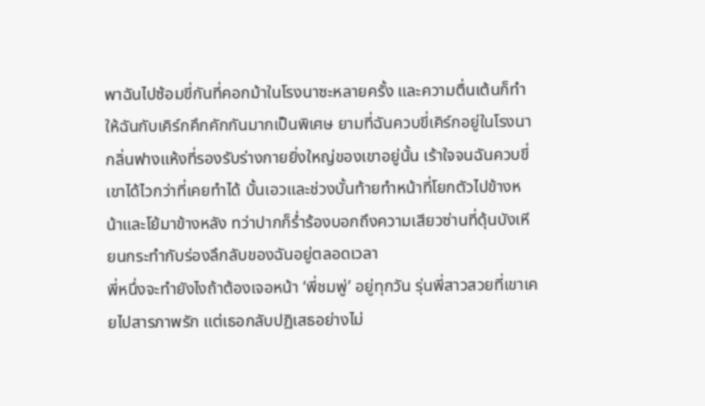พาฉันไปซ้อมขี่กันที่คอกม้าในโรงนาซะหลายครั้ง และความตื่นเต้นก็ทำให้ฉันกับเคิร์กคึกคักกันมากเป็นพิเศษ ยามที่ฉันควบขี่เคิร์กอยู่ในโรงนา กลิ่นฟางแห้งที่รองรับร่างกายยิ่งใหญ่ของเขาอยู่นั้น เร้าใจจนฉันควบขี่เขาได้ไวกว่าที่เคยทำได้ บั้นเอวและช่วงบั้นท้ายทำหน้าที่โยกตัวไปข้างหน้าและโย้มาข้างหลัง ทว่าปากก็ร่ำร้องบอกถึงความเสียวซ่านที่ดุ้นบังเหียนกระทำกับร่องลึกลับของฉันอยู่ตลอดเวลา
พี่หนึ่งจะทำยังไงถ้าต้องเจอหน้า ‘พี่ชมพู่’ อยู่ทุกวัน รุ่นพี่สาวสวยที่เขาเคยไปสารภาพรัก แต่เธอกลับปฏิเสธอย่างไม่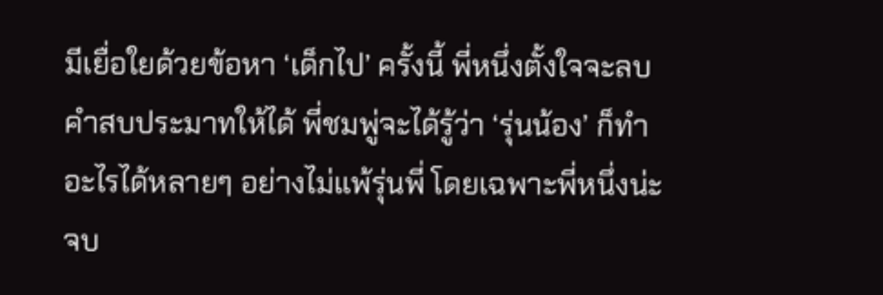มีเยื่อใยด้วยข้อหา ‘เด็กไป’ ครั้งนี้ พี่หนึ่งตั้งใจจะลบคำสบประมาทให้ได้ พี่ชมพู่จะได้รู้ว่า ‘รุ่นน้อง’ ก็ทำอะไรได้หลายๆ อย่างไม่แพ้รุ่นพี่ โดยเฉพาะพี่หนึ่งน่ะจบ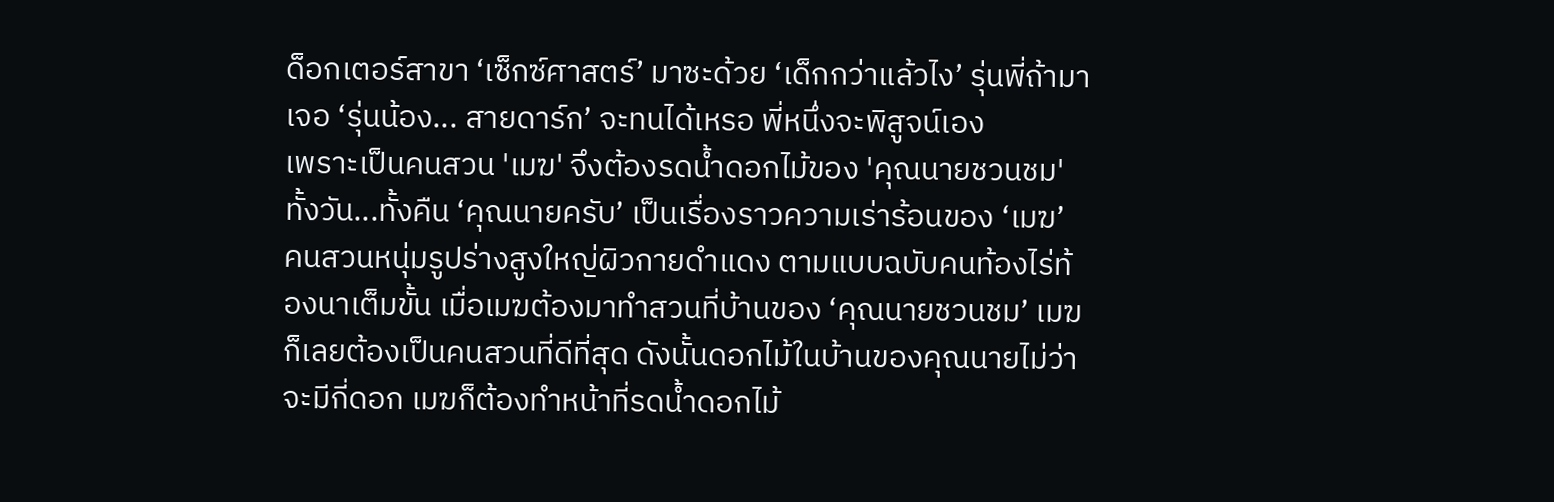ด็อกเตอร์สาขา ‘เซ็กซ์ศาสตร์’ มาซะด้วย ‘เด็กกว่าแล้วไง’ รุ่นพี่ถ้ามาเจอ ‘รุ่นน้อง... สายดาร์ก’ จะทนได้เหรอ พี่หนึ่งจะพิสูจน์เอง
เพราะเป็นคนสวน 'เมฆ' จึงต้องรดน้ำดอกไม้ของ 'คุณนายชวนชม' ทั้งวัน...ทั้งคืน ‘คุณนายครับ’ เป็นเรื่องราวความเร่าร้อนของ ‘เมฆ’ คนสวนหนุ่มรูปร่างสูงใหญ่ผิวกายดำแดง ตามแบบฉบับคนท้องไร่ท้องนาเต็มขั้น เมื่อเมฆต้องมาทำสวนที่บ้านของ ‘คุณนายชวนชม’ เมฆก็เลยต้องเป็นคนสวนที่ดีที่สุด ดังนั้นดอกไม้ในบ้านของคุณนายไม่ว่าจะมีกี่ดอก เมฆก็ต้องทำหน้าที่รดน้ำดอกไม้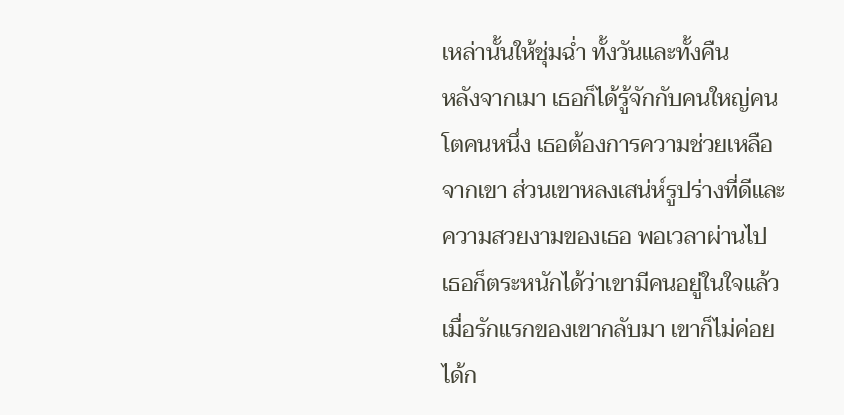เหล่านั้นให้ชุ่มฉ่ำ ทั้งวันและทั้งคืน
หลังจากเมา เธอก็ได้รู้จักกับคนใหญ่คนโตคนหนึ่ง เธอต้องการความช่วยเหลือจากเขา ส่วนเขาหลงเสน่ห์รูปร่างที่ดีและความสวยงามของเธอ พอเวลาผ่านไป เธอก็ตระหนักได้ว่าเขามีคนอยู่ในใจแล้ว เมื่อรักแรกของเขากลับมา เขาก็ไม่ค่อยได้ก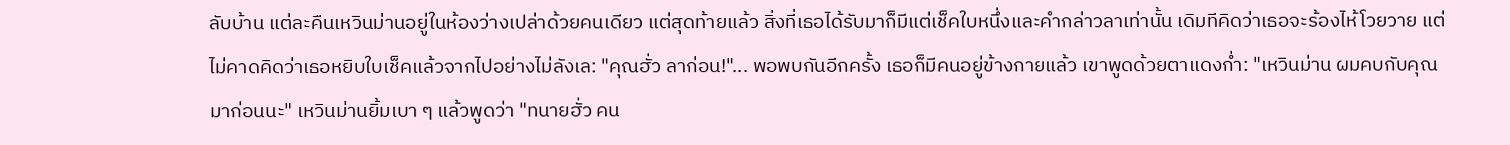ลับบ้าน แต่ละคืนเหวินม่านอยู่ในห้องว่างเปล่าด้วยคนเดียว แต่สุดท้ายแล้ว สิ่งที่เธอได้รับมาก็มีแต่เช็คใบหนึ่งและคำกล่าวลาเท่านั้น เดิมทีคิดว่าเธอจะร้องไห้โวยวาย แต่ไม่คาดคิดว่าเธอหยิบใบเช็คแล้วจากไปอย่างไม่ลังเล: "คุณฮั่ว ลาก่อน!"... พอพบกันอีกครั้ง เธอก็มีคนอยู่ข้างกายแล้ว เขาพูดด้วยตาแดงก่ำ: "เหวินม่าน ผมคบกับคุณมาก่อนนะ" เหวินม่านยิ้มเบา ๆ แล้วพูดว่า "ทนายฮั่ว คน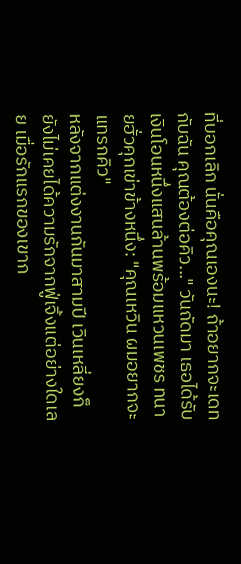ที่บอกเลิก นั่นคือคุณเองนะ! ถ้าอยากจะเดทกับฉัน คุณต้องต่อคิว..." วันถัดมา เธอได้รับเงินโอนหนึ่งแสนล้านพร้อมแหวนเพชร ทนายฮั่วคุกเข่าข้างหนึ่ง: "คุณเหวิน ผมอยากจะแทรกคิว"
หลังจากแต่งงานกันมาสามปี เวินเหลี่ยงก็ยังไม่เคยได้ความรักจากฟู่เจิ้งแต่อย่างใดเลย เมื่อรักแรกของเขาก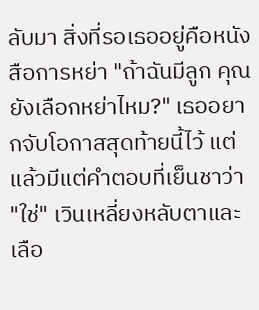ลับมา สิ่งที่รอเธออยู่คือหนังสือการหย่า "ถ้าฉันมีลูก คุณยังเลือกหย่าไหม?" เธออยากจับโอกาสสุดท้ายนี้ไว้ แต่แล้วมีแต่คำตอบที่เย็นชาว่า "ใช่" เวินเหลี่ยงหลับตาและเลือ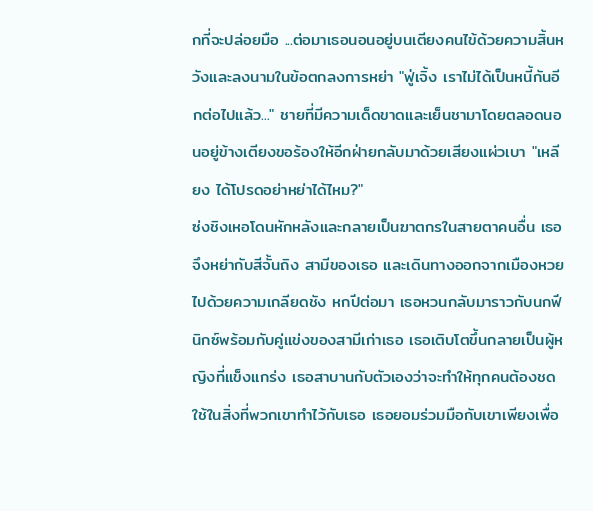กที่จะปล่อยมือ ...ต่อมาเธอนอนอยู่บนเตียงคนไข้ด้วยความสิ้นหวังและลงนามในข้อตกลงการหย่า "ฟู่เจิ้ง เราไม่ได้เป็นหนี้กันอีกต่อไปแล้ว..." ชายที่มีความเด็ดขาดและเย็นชามาโดยตลอดนอนอยู่ข้างเตียงขอร้องให้อีกฝ่ายกลับมาด้วยเสียงแผ่วเบา "เหลียง ได้โปรดอย่าหย่าได้ไหม?"
ซ่งชิงเหอโดนหักหลังและกลายเป็นฆาตกรในสายตาคนอื่น เธอจึงหย่ากับสีจั้นถิง สามีของเธอ และเดินทางออกจากเมืองหวยไปด้วยความเกลียดชัง หกปีต่อมา เธอหวนกลับมาราวกับนกฟีนิกซ์พร้อมกับคู่แข่งของสามีเก่าเธอ เธอเติบโตขึ้นกลายเป็นผู้หญิงที่แข็งแกร่ง เธอสาบานกับตัวเองว่าจะทำให้ทุกคนต้องชดใช้ในสิ่งที่พวกเขาทำไว้กับเธอ เธอยอมร่วมมือกับเขาเพียงเพื่อ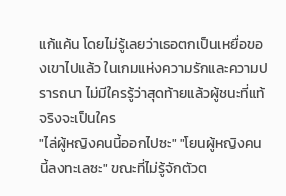แก้แค้น โดยไม่รู้เลยว่าเธอตกเป็นเหยื่อของเขาไปแล้ว ในเกมแห่งความรักและความปรารถนา ไม่มีใครรู้ว่าสุดท้ายแล้วผู้ชนะที่แท้จริงจะเป็นใคร
"ไล่ผู้หญิงคนนี้ออกไปซะ" "โยนผู้หญิงคนนี้ลงทะเลซะ" ขณะที่ไม่รู้จักตัวต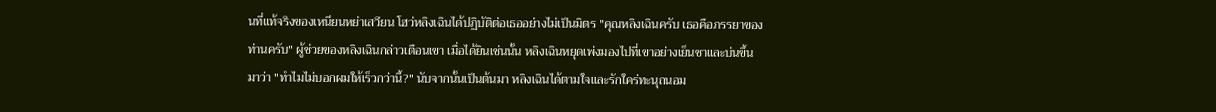นที่แท้จริงของเหนียนหย่าเสวียน โฮว่หลิงเฉินได้ปฏิบัติต่อเธออย่างไม่เป็นมิตร "คุณหลิงเฉินครับ เธอคือภรรยาของท่านครับ" ผู้ช่วยของหลิงเฉินกล่าวเตือนเขา เมื่อได้ยินเช่นนั้น หลิงเฉินหยุดเพ่งมองไปที่เขาอย่างเย็นชาและบ่นขึ้นมาว่า "ทำไมไม่บอกผมให้เร็วกว่านี้?" นับจากนั้นเป็นต้นมา หลิงเฉินได้ตามใจและรักใคร่ทะนุถนอม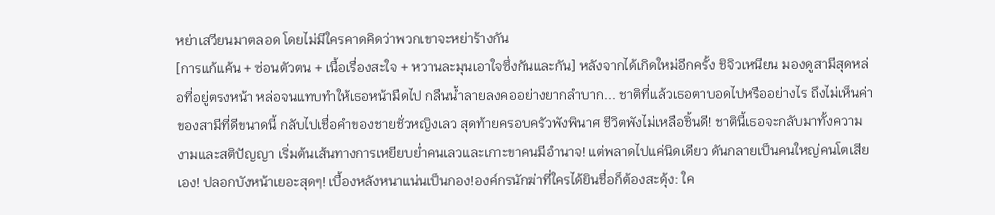หย่าเสวียนมาตลอด โดยไม่มีใครคาดคิดว่าพวกเขาจะหย่าร้างกัน
[การแก้แค้น + ซ่อนตัวตน + เนื้อเรื่องสะใจ + หวานละมุนเอาใจซึ่งกันและกัน] หลังจากได้เกิดใหม่อีกครั้ง ชิจิวเหนียน มองดูสามีสุดหล่อที่อยู่ตรงหน้า หล่อจนแทบทำให้เธอหน้ามืดไป กลืนน้ำลายลงคออย่างยากลำบาก... ชาติที่แล้วเธอตาบอดไปหรืออย่างไร ถึงไม่เห็นค่าของสามีที่ดีขนาดนี้ กลับไปเชื่อคำของชายชั่วหญิงเลว สุดท้ายครอบครัวพังพินาศ ชีวิตพังไม่เหลือชิ้นดี! ชาตินี้เธอจะกลับมาทั้งความงามและสติปัญญา เริ่มต้นเส้นทางการเหยียบย่ำคนเลวและเกาะขาคนมีอำนาจ! แต่พลาดไปแค่นิดเดียว ดันกลายเป็นคนใหญ่คนโตเสียเอง! ปลอกบังหน้าเยอะสุดๆ! เบื้องหลังหนาแน่นเป็นกอง!องค์กรนักฆ่าที่ใครได้ยินชื่อก็ต้องสะดุ้ง: ใค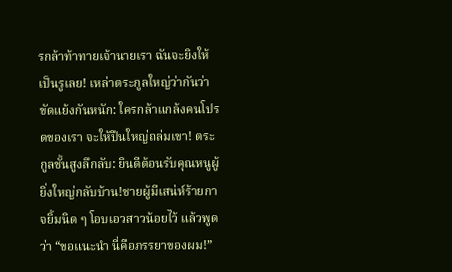รกล้าท้าทายเจ้านายเรา ฉันจะยิงให้เป็นรูเลย! เหล่าตระกูลใหญ่ว่ากันว่าขัดแย้งกันหนัก: ใครกล้าแกล้งคนโปรดของเรา จะให้ปืนใหญ่ถล่มเขา! ตระกูลชั้นสูงลึกลับ: ยินดีต้อนรับคุณหนูผู้ยิ่งใหญ่กลับบ้าน!ชายผู้มีเสน่ห์ร้ายกาจยิ้มนิด ๆ โอบเอวสาวน้อยไว้ แล้วพูดว่า “ขอแนะนำ นี่คือภรรยาของผม!”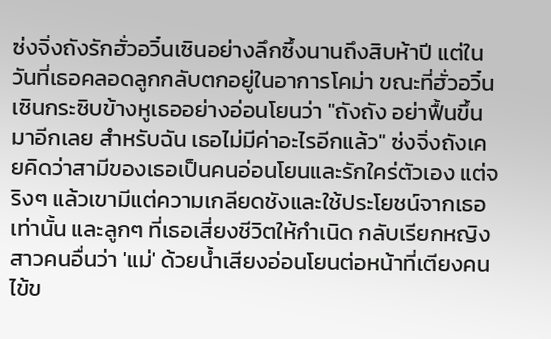ซ่งจิ่งถังรักฮั่วอวิ๋นเซินอย่างลึกซึ้งนานถึงสิบห้าปี แต่ในวันที่เธอคลอดลูกกลับตกอยู่ในอาการโคม่า ขณะที่ฮั่วอวิ๋นเซินกระซิบข้างหูเธออย่างอ่อนโยนว่า "ถังถัง อย่าฟื้นขึ้นมาอีกเลย สำหรับฉัน เธอไม่มีค่าอะไรอีกแล้ว" ซ่งจิ่งถังเคยคิดว่าสามีของเธอเป็นคนอ่อนโยนและรักใคร่ตัวเอง แต่จริงๆ แล้วเขามีแต่ความเกลียดชังและใช้ประโยชน์จากเธอเท่านั้น และลูกๆ ที่เธอเสี่ยงชีวิตให้กำเนิด กลับเรียกหญิงสาวคนอื่นว่า 'แม่' ด้วยน้ำเสียงอ่อนโยนต่อหน้าที่เตียงคนไข้ข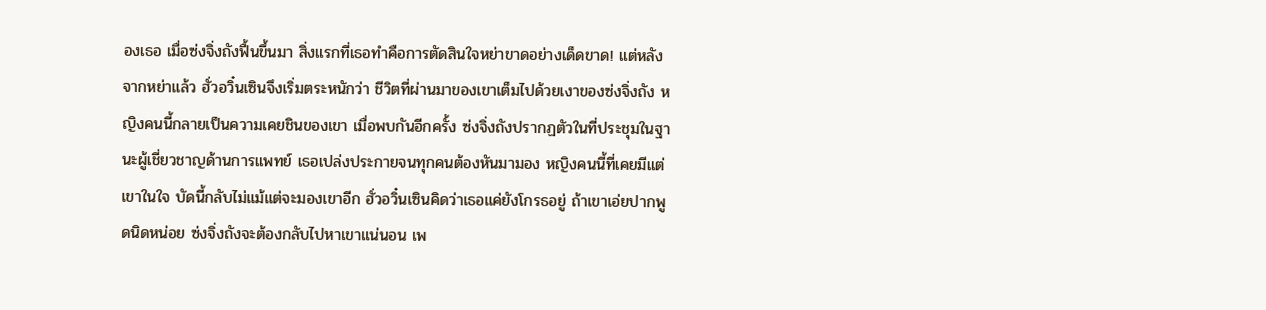องเธอ เมื่อซ่งจิ่งถังฟื้นขึ้นมา สิ่งแรกที่เธอทำคือการตัดสินใจหย่าขาดอย่างเด็ดขาด! แต่หลังจากหย่าแล้ว ฮั่วอวิ๋นเซินจึงเริ่มตระหนักว่า ชีวิตที่ผ่านมาของเขาเต็มไปด้วยเงาของซ่งจิ่งถัง หญิงคนนี้กลายเป็นความเคยชินของเขา เมื่อพบกันอีกครั้ง ซ่งจิ่งถังปรากฏตัวในที่ประชุมในฐานะผู้เชี่ยวชาญด้านการแพทย์ เธอเปล่งประกายจนทุกคนต้องหันมามอง หญิงคนนี้ที่เคยมีแต่เขาในใจ บัดนี้กลับไม่แม้แต่จะมองเขาอีก ฮั่วอวิ๋นเซินคิดว่าเธอแค่ยังโกรธอยู่ ถ้าเขาเอ่ยปากพูดนิดหน่อย ซ่งจิ่งถังจะต้องกลับไปหาเขาแน่นอน เพ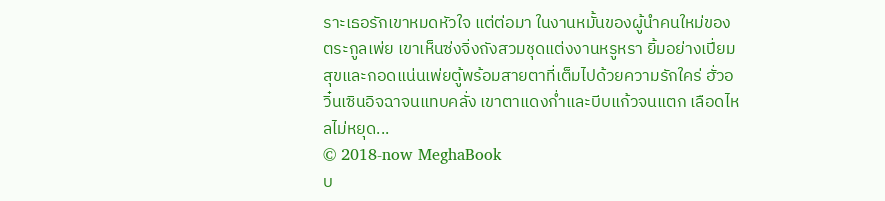ราะเธอรักเขาหมดหัวใจ แต่ต่อมา ในงานหมั้นของผู้นำคนใหม่ของตระกูลเพ่ย เขาเห็นซ่งจิ่งถังสวมชุดแต่งงานหรูหรา ยิ้มอย่างเปี่ยมสุขและกอดแน่นเพ่ยตู้พร้อมสายตาที่เต็มไปด้วยความรักใคร่ ฮั่วอวิ๋นเซินอิจฉาจนแทบคลั่ง เขาตาแดงก่ำและบีบแก้วจนแตก เลือดไหลไม่หยุด...
© 2018-now MeghaBook
บ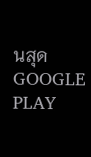นสุด
GOOGLE PLAY